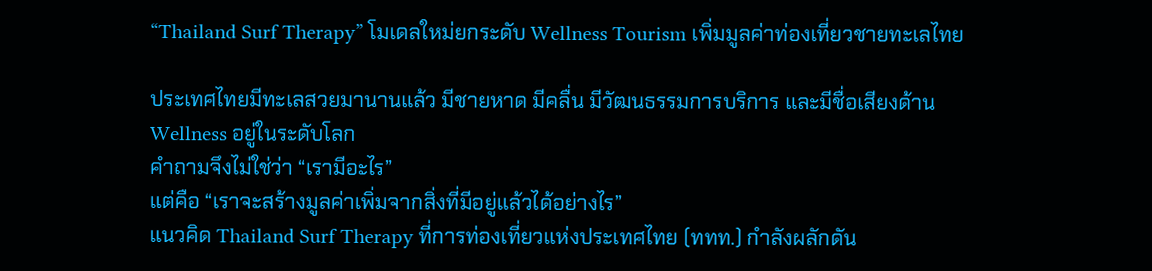“Thailand Surf Therapy” โมเดลใหม่ยกระดับ Wellness Tourism เพิ่มมูลค่าท่องเที่ยวชายทะเลไทย

ประเทศไทยมีทะเลสวยมานานแล้ว มีชายหาด มีคลื่น มีวัฒนธรรมการบริการ และมีชื่อเสียงด้าน Wellness อยู่ในระดับโลก
คำถามจึงไม่ใช่ว่า “เรามีอะไร”
แต่คือ “เราจะสร้างมูลค่าเพิ่มจากสิ่งที่มีอยู่แล้วได้อย่างไร”
แนวคิด Thailand Surf Therapy ที่การท่องเที่ยวแห่งประเทศไทย (ททท.) กำลังผลักดัน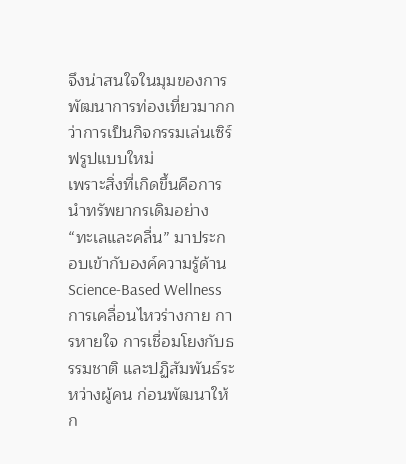จึงน่าสนใจในมุมของการพัฒนาการท่องเที่ยวมากกว่าการเป็นกิจกรรมเล่นเซิร์ฟรูปแบบใหม่
เพราะสิ่งที่เกิดขึ้นคือการนำทรัพยากรเดิมอย่าง “ทะเลและคลื่น” มาประกอบเข้ากับองค์ความรู้ด้าน Science-Based Wellness การเคลื่อนไหวร่างกาย การหายใจ การเชื่อมโยงกับธรรมชาติ และปฏิสัมพันธ์ระหว่างผู้คน ก่อนพัฒนาให้ก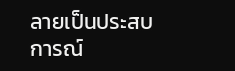ลายเป็นประสบการณ์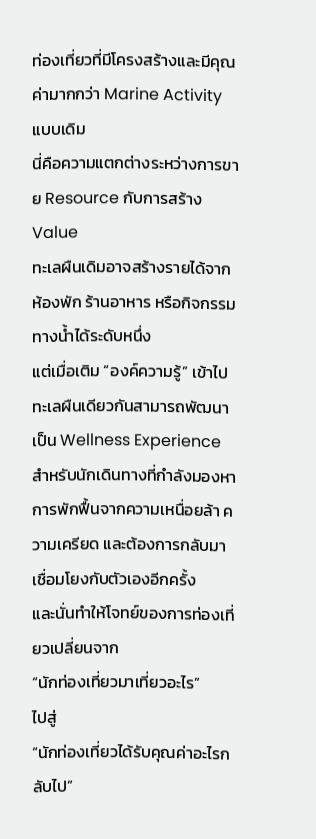ท่องเที่ยวที่มีโครงสร้างและมีคุณค่ามากกว่า Marine Activity แบบเดิม
นี่คือความแตกต่างระหว่างการขาย Resource กับการสร้าง Value
ทะเลผืนเดิมอาจสร้างรายได้จากห้องพัก ร้านอาหาร หรือกิจกรรมทางน้ำได้ระดับหนึ่ง
แต่เมื่อเติม “องค์ความรู้” เข้าไป ทะเลผืนเดียวกันสามารถพัฒนาเป็น Wellness Experience สำหรับนักเดินทางที่กำลังมองหาการพักฟื้นจากความเหนื่อยล้า ความเครียด และต้องการกลับมาเชื่อมโยงกับตัวเองอีกครั้ง
และนั่นทำให้โจทย์ของการท่องเที่ยวเปลี่ยนจาก
“นักท่องเที่ยวมาเที่ยวอะไร”
ไปสู่
“นักท่องเที่ยวได้รับคุณค่าอะไรกลับไป”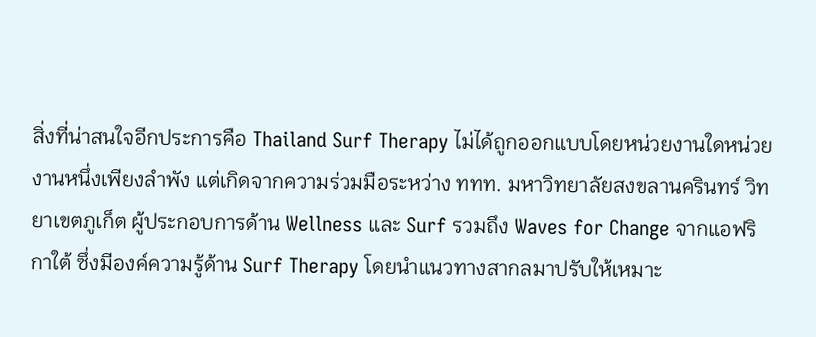สิ่งที่น่าสนใจอีกประการคือ Thailand Surf Therapy ไม่ได้ถูกออกแบบโดยหน่วยงานใดหน่วยงานหนึ่งเพียงลำพัง แต่เกิดจากความร่วมมือระหว่าง ททท. มหาวิทยาลัยสงขลานครินทร์ วิทยาเขตภูเก็ต ผู้ประกอบการด้าน Wellness และ Surf รวมถึง Waves for Change จากแอฟริกาใต้ ซึ่งมีองค์ความรู้ด้าน Surf Therapy โดยนำแนวทางสากลมาปรับให้เหมาะ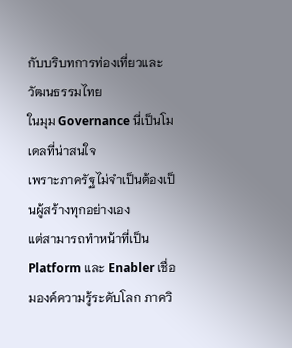กับบริบทการท่องเที่ยวและวัฒนธรรมไทย
ในมุม Governance นี่เป็นโมเดลที่น่าสนใจ
เพราะภาครัฐไม่จำเป็นต้องเป็นผู้สร้างทุกอย่างเอง
แต่สามารถทำหน้าที่เป็น Platform และ Enabler เชื่อมองค์ความรู้ระดับโลก ภาควิ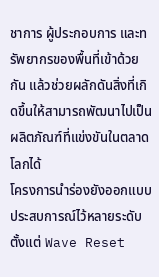ชาการ ผู้ประกอบการ และทรัพยากรของพื้นที่เข้าด้วยกัน แล้วช่วยผลักดันสิ่งที่เกิดขึ้นให้สามารถพัฒนาไปเป็นผลิตภัณฑ์ที่แข่งขันในตลาดโลกได้
โครงการนำร่องยังออกแบบประสบการณ์ไว้หลายระดับ ตั้งแต่ Wave Reset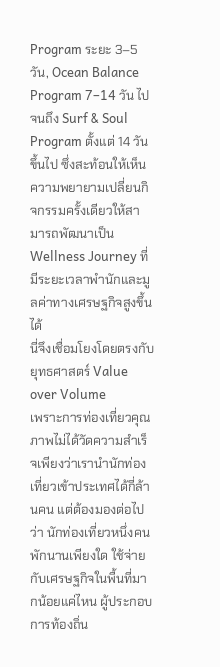Program ระยะ 3–5 วัน, Ocean Balance Program 7–14 วัน ไปจนถึง Surf & Soul Program ตั้งแต่ 14 วันขึ้นไป ซึ่งสะท้อนให้เห็นความพยายามเปลี่ยนกิจกรรมครั้งเดียวให้สามารถพัฒนาเป็น Wellness Journey ที่มีระยะเวลาพำนักและมูลค่าทางเศรษฐกิจสูงขึ้นได้
นี่จึงเชื่อมโยงโดยตรงกับยุทธศาสตร์ Value over Volume
เพราะการท่องเที่ยวคุณภาพไม่ได้วัดความสำเร็จเพียงว่าเรานำนักท่องเที่ยวเข้าประเทศได้กี่ล้านคน แต่ต้องมองต่อไปว่า นักท่องเที่ยวหนึ่งคนพักนานเพียงใด ใช้จ่ายกับเศรษฐกิจในพื้นที่มากน้อยแค่ไหน ผู้ประกอบการท้องถิ่น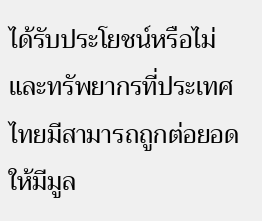ได้รับประโยชน์หรือไม่ และทรัพยากรที่ประเทศไทยมีสามารถถูกต่อยอดให้มีมูล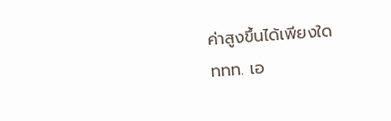ค่าสูงขึ้นได้เพียงใด
ททท. เอ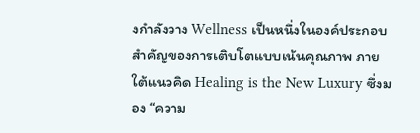งกำลังวาง Wellness เป็นหนึ่งในองค์ประกอบสำคัญของการเติบโตแบบเน้นคุณภาพ ภายใต้แนวคิด Healing is the New Luxury ซึ่งมอง “ความ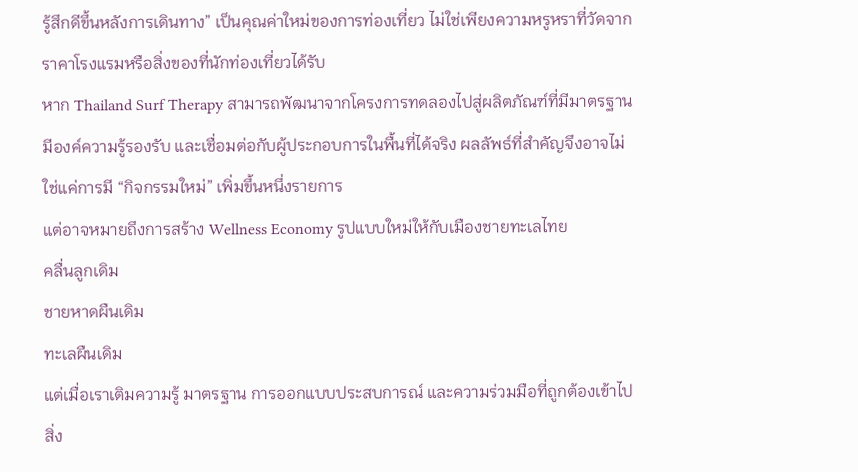รู้สึกดีขึ้นหลังการเดินทาง” เป็นคุณค่าใหม่ของการท่องเที่ยว ไม่ใช่เพียงความหรูหราที่วัดจากราคาโรงแรมหรือสิ่งของที่นักท่องเที่ยวได้รับ
หาก Thailand Surf Therapy สามารถพัฒนาจากโครงการทดลองไปสู่ผลิตภัณฑ์ที่มีมาตรฐาน มีองค์ความรู้รองรับ และเชื่อมต่อกับผู้ประกอบการในพื้นที่ได้จริง ผลลัพธ์ที่สำคัญจึงอาจไม่ใช่แค่การมี “กิจกรรมใหม่” เพิ่มขึ้นหนึ่งรายการ
แต่อาจหมายถึงการสร้าง Wellness Economy รูปแบบใหม่ให้กับเมืองชายทะเลไทย
คลื่นลูกเดิม
ชายหาดผืนเดิม
ทะเลผืนเดิม
แต่เมื่อเราเติมความรู้ มาตรฐาน การออกแบบประสบการณ์ และความร่วมมือที่ถูกต้องเข้าไป
สิ่ง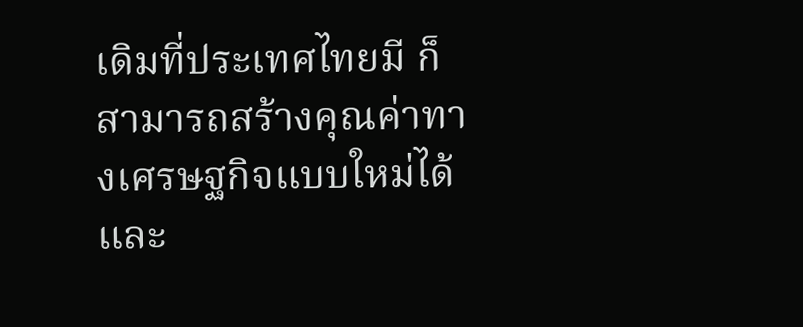เดิมที่ประเทศไทยมี ก็สามารถสร้างคุณค่าทางเศรษฐกิจแบบใหม่ได้
และ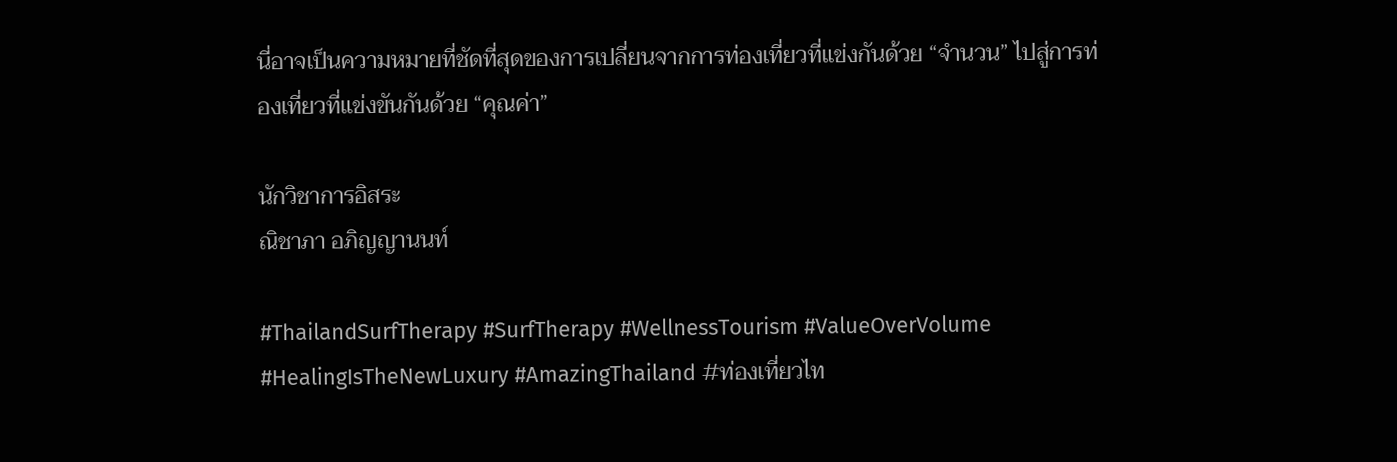นี่อาจเป็นความหมายที่ชัดที่สุดของการเปลี่ยนจากการท่องเที่ยวที่แข่งกันด้วย “จำนวน” ไปสู่การท่องเที่ยวที่แข่งขันกันด้วย “คุณค่า”

นักวิชาการอิสระ
ณิชาภา อภิญญานนท์

#ThailandSurfTherapy #SurfTherapy #WellnessTourism #ValueOverVolume #HealingIsTheNewLuxury #AmazingThailand #ท่องเที่ยวไท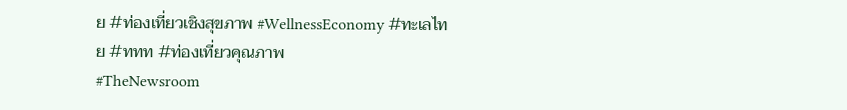ย #ท่องเที่ยวเชิงสุขภาพ #WellnessEconomy #ทะเลไทย #ททท #ท่องเที่ยวคุณภาพ
#TheNewsroom